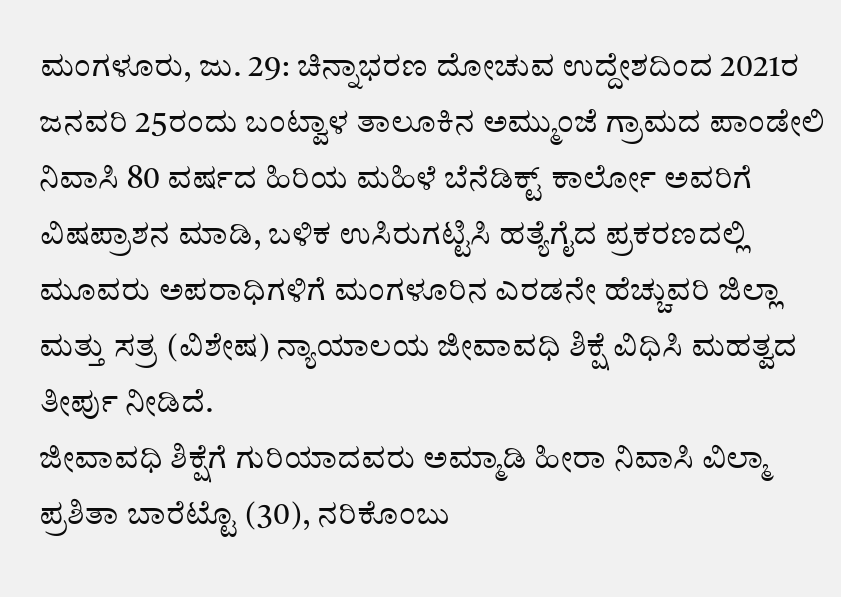ಮಂಗಳೂರು, ಜು. 29: ಚಿನ್ನಾಭರಣ ದೋಚುವ ಉದ್ದೇಶದಿಂದ 2021ರ ಜನವರಿ 25ರಂದು ಬಂಟ್ವಾಳ ತಾಲೂಕಿನ ಅಮ್ಮುಂಜೆ ಗ್ರಾಮದ ಪಾಂಡೇಲಿ ನಿವಾಸಿ 80 ವರ್ಷದ ಹಿರಿಯ ಮಹಿಳೆ ಬೆನೆಡಿಕ್ಟ್ ಕಾರ್ಲೋ ಅವರಿಗೆ ವಿಷಪ್ರಾಶನ ಮಾಡಿ, ಬಳಿಕ ಉಸಿರುಗಟ್ಟಿಸಿ ಹತ್ಯೆಗೈದ ಪ್ರಕರಣದಲ್ಲಿ ಮೂವರು ಅಪರಾಧಿಗಳಿಗೆ ಮಂಗಳೂರಿನ ಎರಡನೇ ಹೆಚ್ಚುವರಿ ಜಿಲ್ಲಾ ಮತ್ತು ಸತ್ರ (ವಿಶೇಷ) ನ್ಯಾಯಾಲಯ ಜೀವಾವಧಿ ಶಿಕ್ಷೆ ವಿಧಿಸಿ ಮಹತ್ವದ ತೀರ್ಪು ನೀಡಿದೆ.
ಜೀವಾವಧಿ ಶಿಕ್ಷೆಗೆ ಗುರಿಯಾದವರು ಅಮ್ಮಾಡಿ ಹೀರಾ ನಿವಾಸಿ ವಿಲ್ಮಾ ಪ್ರಶಿತಾ ಬಾರೆಟ್ಟೊ (30), ನರಿಕೊಂಬು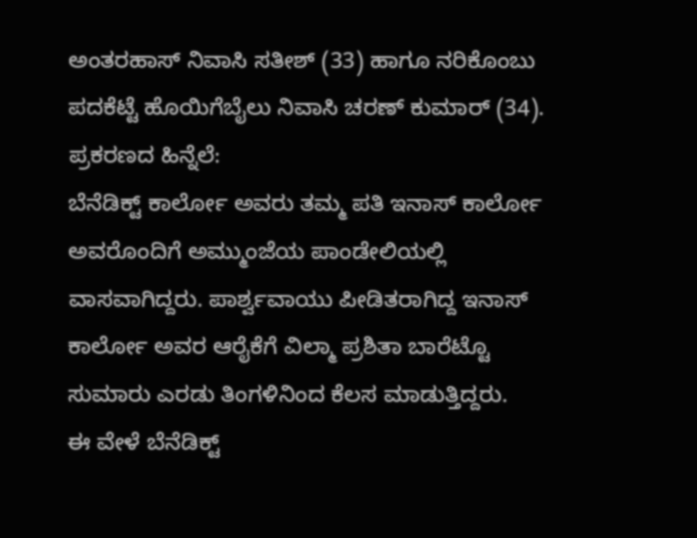ಅಂತರಹಾಸ್ ನಿವಾಸಿ ಸತೀಶ್ (33) ಹಾಗೂ ನರಿಕೊಂಬು ಪದಕೆಟ್ಟೆ ಹೊಯಿಗೆಬೈಲು ನಿವಾಸಿ ಚರಣ್ ಕುಮಾರ್ (34).
ಪ್ರಕರಣದ ಹಿನ್ನೆಲೆ:
ಬೆನೆಡಿಕ್ಟ್ ಕಾರ್ಲೋ ಅವರು ತಮ್ಮ ಪತಿ ಇನಾಸ್ ಕಾರ್ಲೋ ಅವರೊಂದಿಗೆ ಅಮ್ಮುಂಜೆಯ ಪಾಂಡೇಲಿಯಲ್ಲಿ ವಾಸವಾಗಿದ್ದರು. ಪಾರ್ಶ್ವವಾಯು ಪೀಡಿತರಾಗಿದ್ದ ಇನಾಸ್ ಕಾರ್ಲೋ ಅವರ ಆರೈಕೆಗೆ ವಿಲ್ಮಾ ಪ್ರಶಿತಾ ಬಾರೆಟ್ಟೊ ಸುಮಾರು ಎರಡು ತಿಂಗಳಿನಿಂದ ಕೆಲಸ ಮಾಡುತ್ತಿದ್ದರು.
ಈ ವೇಳೆ ಬೆನೆಡಿಕ್ಟ್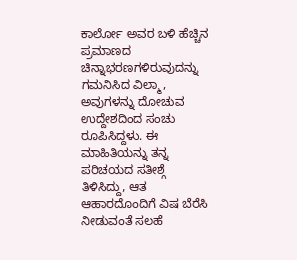ಕಾರ್ಲೋ ಅವರ ಬಳಿ ಹೆಚ್ಚಿನ ಪ್ರಮಾಣದ ಚಿನ್ನಾಭರಣಗಳಿರುವುದನ್ನು ಗಮನಿಸಿದ ವಿಲ್ಮಾ, ಅವುಗಳನ್ನು ದೋಚುವ ಉದ್ದೇಶದಿಂದ ಸಂಚು ರೂಪಿಸಿದ್ದಳು. ಈ ಮಾಹಿತಿಯನ್ನು ತನ್ನ ಪರಿಚಯದ ಸತೀಶ್ಗೆ ತಿಳಿಸಿದ್ದು, ಆತ ಆಹಾರದೊಂದಿಗೆ ವಿಷ ಬೆರೆಸಿ ನೀಡುವಂತೆ ಸಲಹೆ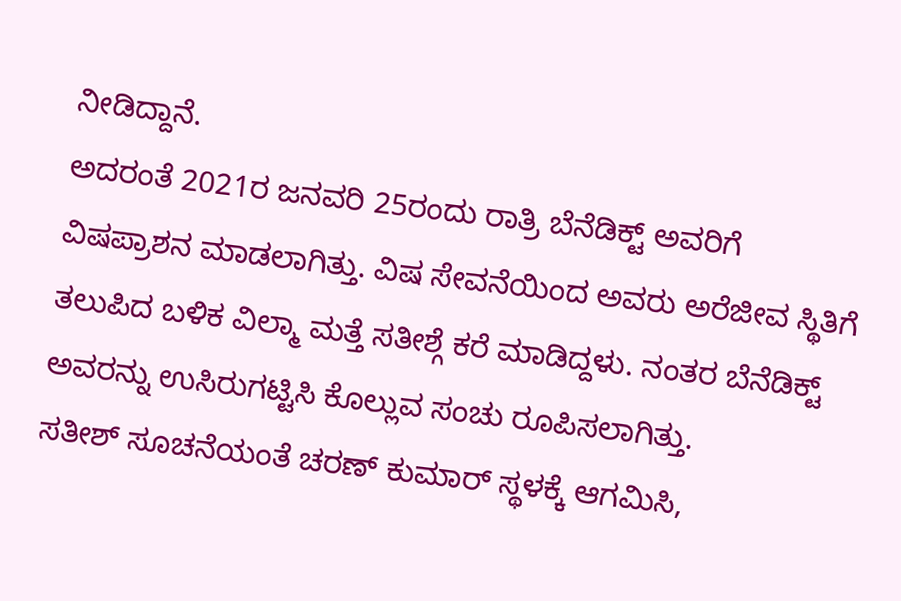ನೀಡಿದ್ದಾನೆ.
ಅದರಂತೆ 2021ರ ಜನವರಿ 25ರಂದು ರಾತ್ರಿ ಬೆನೆಡಿಕ್ಟ್ ಅವರಿಗೆ ವಿಷಪ್ರಾಶನ ಮಾಡಲಾಗಿತ್ತು. ವಿಷ ಸೇವನೆಯಿಂದ ಅವರು ಅರೆಜೀವ ಸ್ಥಿತಿಗೆ ತಲುಪಿದ ಬಳಿಕ ವಿಲ್ಮಾ ಮತ್ತೆ ಸತೀಶ್ಗೆ ಕರೆ ಮಾಡಿದ್ದಳು. ನಂತರ ಬೆನೆಡಿಕ್ಟ್ ಅವರನ್ನು ಉಸಿರುಗಟ್ಟಿಸಿ ಕೊಲ್ಲುವ ಸಂಚು ರೂಪಿಸಲಾಗಿತ್ತು.
ಸತೀಶ್ ಸೂಚನೆಯಂತೆ ಚರಣ್ ಕುಮಾರ್ ಸ್ಥಳಕ್ಕೆ ಆಗಮಿಸಿ,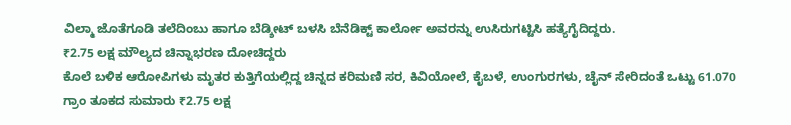ವಿಲ್ಮಾ ಜೊತೆಗೂಡಿ ತಲೆದಿಂಬು ಹಾಗೂ ಬೆಡ್ಶೀಟ್ ಬಳಸಿ ಬೆನೆಡಿಕ್ಟ್ ಕಾರ್ಲೋ ಅವರನ್ನು ಉಸಿರುಗಟ್ಟಿಸಿ ಹತ್ಯೆಗೈದಿದ್ದರು.
₹2.75 ಲಕ್ಷ ಮೌಲ್ಯದ ಚಿನ್ನಾಭರಣ ದೋಚಿದ್ದರು
ಕೊಲೆ ಬಳಿಕ ಆರೋಪಿಗಳು ಮೃತರ ಕುತ್ತಿಗೆಯಲ್ಲಿದ್ದ ಚಿನ್ನದ ಕರಿಮಣಿ ಸರ, ಕಿವಿಯೋಲೆ, ಕೈಬಳೆ, ಉಂಗುರಗಳು, ಚೈನ್ ಸೇರಿದಂತೆ ಒಟ್ಟು 61.070 ಗ್ರಾಂ ತೂಕದ ಸುಮಾರು ₹2.75 ಲಕ್ಷ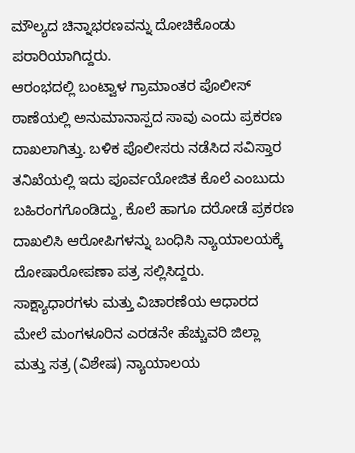ಮೌಲ್ಯದ ಚಿನ್ನಾಭರಣವನ್ನು ದೋಚಿಕೊಂಡು ಪರಾರಿಯಾಗಿದ್ದರು.
ಆರಂಭದಲ್ಲಿ ಬಂಟ್ವಾಳ ಗ್ರಾಮಾಂತರ ಪೊಲೀಸ್ ಠಾಣೆಯಲ್ಲಿ ಅನುಮಾನಾಸ್ಪದ ಸಾವು ಎಂದು ಪ್ರಕರಣ ದಾಖಲಾಗಿತ್ತು. ಬಳಿಕ ಪೊಲೀಸರು ನಡೆಸಿದ ಸವಿಸ್ತಾರ ತನಿಖೆಯಲ್ಲಿ ಇದು ಪೂರ್ವಯೋಜಿತ ಕೊಲೆ ಎಂಬುದು ಬಹಿರಂಗಗೊಂಡಿದ್ದು, ಕೊಲೆ ಹಾಗೂ ದರೋಡೆ ಪ್ರಕರಣ ದಾಖಲಿಸಿ ಆರೋಪಿಗಳನ್ನು ಬಂಧಿಸಿ ನ್ಯಾಯಾಲಯಕ್ಕೆ ದೋಷಾರೋಪಣಾ ಪತ್ರ ಸಲ್ಲಿಸಿದ್ದರು.
ಸಾಕ್ಷ್ಯಾಧಾರಗಳು ಮತ್ತು ವಿಚಾರಣೆಯ ಆಧಾರದ ಮೇಲೆ ಮಂಗಳೂರಿನ ಎರಡನೇ ಹೆಚ್ಚುವರಿ ಜಿಲ್ಲಾ ಮತ್ತು ಸತ್ರ (ವಿಶೇಷ) ನ್ಯಾಯಾಲಯ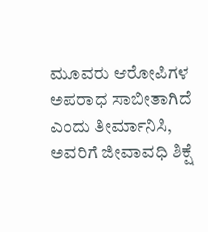ಮೂವರು ಆರೋಪಿಗಳ ಅಪರಾಧ ಸಾಬೀತಾಗಿದೆ ಎಂದು ತೀರ್ಮಾನಿಸಿ, ಅವರಿಗೆ ಜೀವಾವಧಿ ಶಿಕ್ಷೆ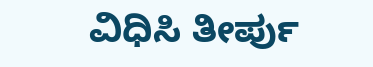ವಿಧಿಸಿ ತೀರ್ಪು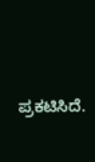ಪ್ರಕಟಿಸಿದೆ.